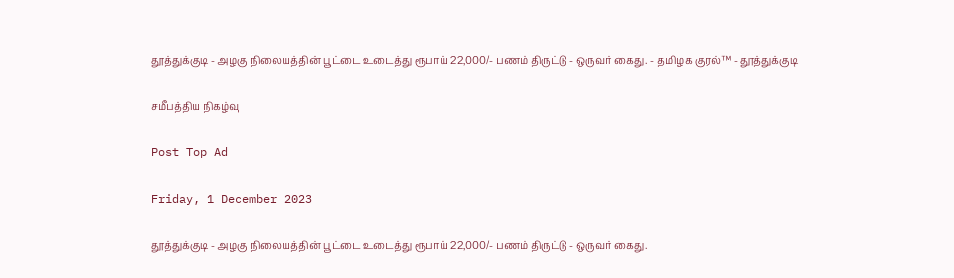தூத்துக்குடி - அழகு நிலையத்தின் பூட்டை உடைத்து ரூபாய் 22,000/- பணம் திருட்டு - ஒருவர் கைது. - தமிழக குரல்™ - தூத்துக்குடி

சமீபத்திய நிகழ்வு

Post Top Ad

Friday, 1 December 2023

தூத்துக்குடி - அழகு நிலையத்தின் பூட்டை உடைத்து ரூபாய் 22,000/- பணம் திருட்டு - ஒருவர் கைது.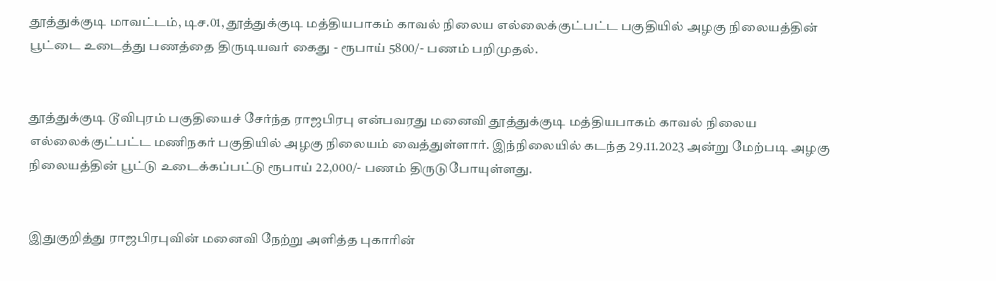தூத்துக்குடி மாவட்டம், டிச.01, தூத்துக்குடி மத்தியபாகம் காவல் நிலைய எல்லைக்குட்பட்ட பகுதியில் அழகு நிலையத்தின் பூட்டை உடைத்து பணத்தை திருடியவர் கைது - ரூபாய் 5800/- பணம் பறிமுதல்.


தூத்துக்குடி டூவிபுரம் பகுதியைச் சேர்ந்த ராஜபிரபு என்பவரது மனைவி தூத்துக்குடி மத்தியபாகம் காவல் நிலைய எல்லைக்குட்பட்ட மணிநகர் பகுதியில் அழகு நிலையம் வைத்துள்ளார். இந்நிலையில் கடந்த 29.11.2023 அன்று மேற்படி அழகு நிலையத்தின் பூட்டு உடைக்கப்பட்டு ரூபாய் 22,000/- பணம் திருடுபோயுள்ளது.


இதுகுறித்து ராஜபிரபுவின் மனைவி நேற்று அளித்த புகாரின்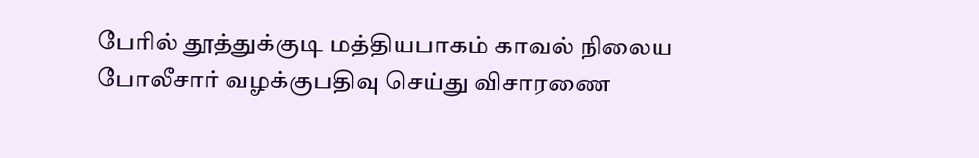பேரில் தூத்துக்குடி மத்தியபாகம் காவல் நிலைய போலீசார் வழக்குபதிவு செய்து விசாரணை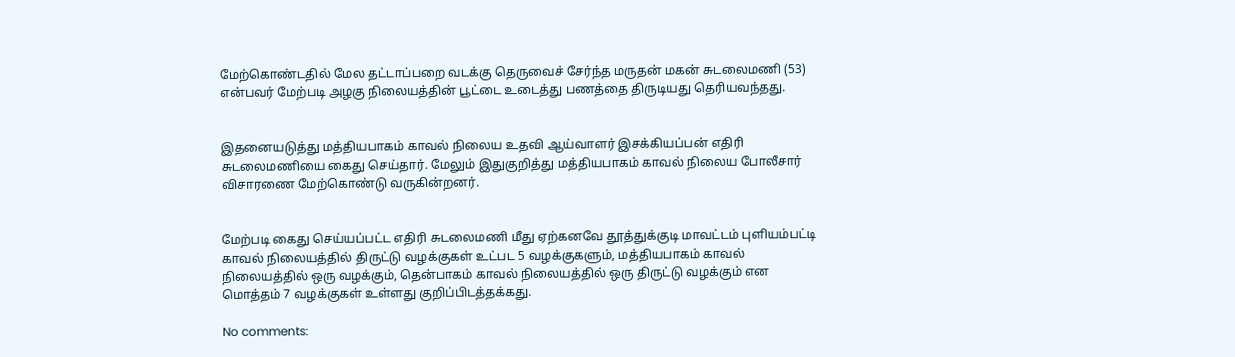மேற்கொண்டதில் மேல தட்டாப்பறை வடக்கு தெருவைச் சேர்ந்த மருதன் மகன் சுடலைமணி (53) என்பவர் மேற்படி அழகு நிலையத்தின் பூட்டை உடைத்து பணத்தை திருடியது தெரியவந்தது.


இதனையடுத்து மத்தியபாகம் காவல் நிலைய உதவி ஆய்வாளர் இசக்கியப்பன் எதிரி சுடலைமணியை கைது செய்தார். மேலும் இதுகுறித்து மத்தியபாகம் காவல் நிலைய போலீசார் விசாரணை மேற்கொண்டு வருகின்றனர்.


மேற்படி கைது செய்யப்பட்ட எதிரி சுடலைமணி மீது ஏற்கனவே தூத்துக்குடி மாவட்டம் புளியம்பட்டி காவல் நிலையத்தில் திருட்டு வழக்குகள் உட்பட 5 வழக்குகளும், மத்தியபாகம் காவல் நிலையத்தில் ஒரு வழக்கும், தென்பாகம் காவல் நிலையத்தில் ஒரு திருட்டு வழக்கும் என மொத்தம் 7 வழக்குகள் உள்ளது குறிப்பிடத்தக்கது.

No comments: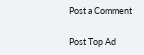Post a Comment

Post Top Ad